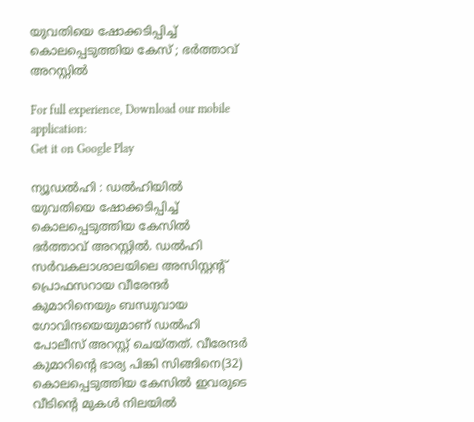യുവതിയെ ഷോക്കടിപ്പിച്ച്‌ കൊലപ്പെടുത്തിയ കേസ് ; ഭര്‍ത്താവ് അറസ്റ്റില്‍

For full experience, Download our mobile application:
Get it on Google Play

ന്യൂഡല്‍ഹി : ഡല്‍ഹിയില്‍ യുവതിയെ ഷോക്കടിപ്പിച്ച്‌ കൊലപ്പെടുത്തിയ കേസില്‍ ഭര്‍ത്താവ് അറസ്റ്റില്‍. ഡല്‍ഹി സര്‍വകലാശാലയിലെ അസിസ്റ്റന്റ് പ്രൊഫസറായ വീരേന്ദര്‍ കുമാറിനെയും ബന്ധുവായ ഗോവിന്ദയെയുമാണ് ഡല്‍ഹി പോലീസ് അറസ്റ്റ് ചെയ്തത്. വീരേന്ദര്‍ കുമാറിന്റെ ഭാര്യ പിങ്കി സിങ്ങിനെ(32) കൊലപ്പെടുത്തിയ കേസില്‍ ഇവരുടെ വീടിന്റെ മുകള്‍ നിലയില്‍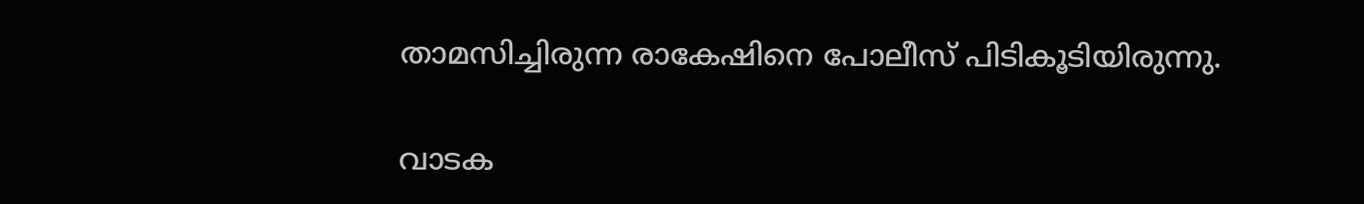താമസിച്ചിരുന്ന രാകേഷിനെ പോലീസ് പിടികൂടിയിരുന്നു.

വാടക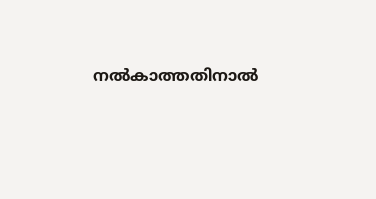നല്‍കാത്തതിനാല്‍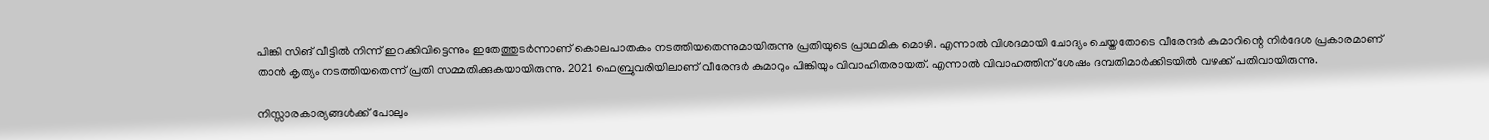പിങ്കി സിങ് വീട്ടില്‍ നിന്ന് ഇറക്കിവിട്ടെന്നും ഇതേത്തുടര്‍ന്നാണ് കൊലപാതകം നടത്തിയതെന്നുമായിരുന്നു പ്രതിയുടെ പ്രാഥമിക മൊഴി. എന്നാല്‍ വിശദമായി ചോദ്യം ചെയ്തതോടെ വീരേന്ദര്‍ കുമാറിന്റെ നിര്‍ദേശ പ്രകാരമാണ് താന്‍ കൃത്യം നടത്തിയതെന്ന് പ്രതി സമ്മതിക്കുകയായിരുന്നു. 2021 ഫെബ്രുവരിയിലാണ് വീരേന്ദര്‍ കുമാറും പിങ്കിയും വിവാഹിതരായത്. എന്നാല്‍ വിവാഹത്തിന് ശേഷം ദമ്പതിമാര്‍ക്കിടയില്‍ വഴക്ക് പതിവായിരുന്നു.

നിസ്സാരകാര്യങ്ങള്‍ക്ക് പോലും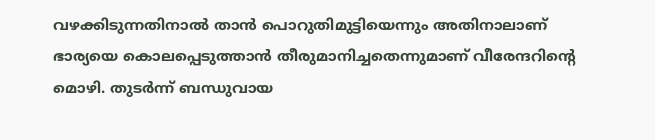വഴക്കിടുന്നതിനാല്‍ താന്‍ പൊറുതിമുട്ടിയെന്നും അതിനാലാണ് ഭാര്യയെ കൊലപ്പെടുത്താന്‍ തീരുമാനിച്ചതെന്നുമാണ് വീരേന്ദറിന്റെ മൊഴി. തുടര്‍ന്ന് ബന്ധുവായ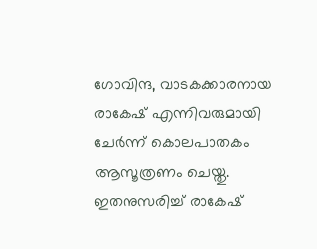ഗോവിന്ദ, വാടകക്കാരനായ രാകേഷ് എന്നിവരുമായി ചേര്‍ന്ന് കൊലപാതകം ആസൂത്രണം ചെയ്തു. ഇതനുസരിച്ച്‌ രാകേഷ്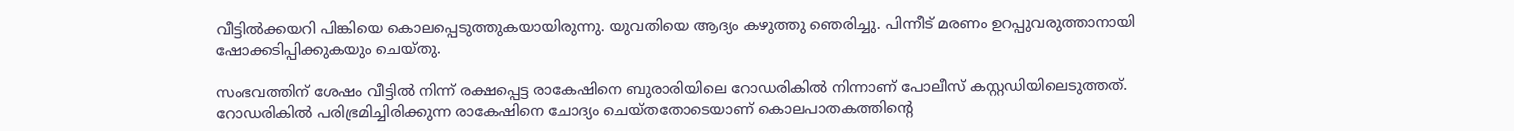വീട്ടില്‍ക്കയറി പിങ്കിയെ കൊലപ്പെടുത്തുകയായിരുന്നു. യുവതിയെ ആദ്യം കഴുത്തു ഞെരിച്ചു. പിന്നീട് മരണം ഉറപ്പുവരുത്താനായി ഷോക്കടിപ്പിക്കുകയും ചെയ്തു.

സംഭവത്തിന് ശേഷം വീട്ടില്‍ നിന്ന് രക്ഷപ്പെട്ട രാകേഷിനെ ബുരാരിയിലെ റോഡരികില്‍ നിന്നാണ് പോലീസ് കസ്റ്റഡിയിലെടുത്തത്. റോഡരികില്‍ പരിഭ്രമിച്ചിരിക്കുന്ന രാകേഷിനെ ചോദ്യം ചെയ്തതോടെയാണ് കൊലപാതകത്തിന്റെ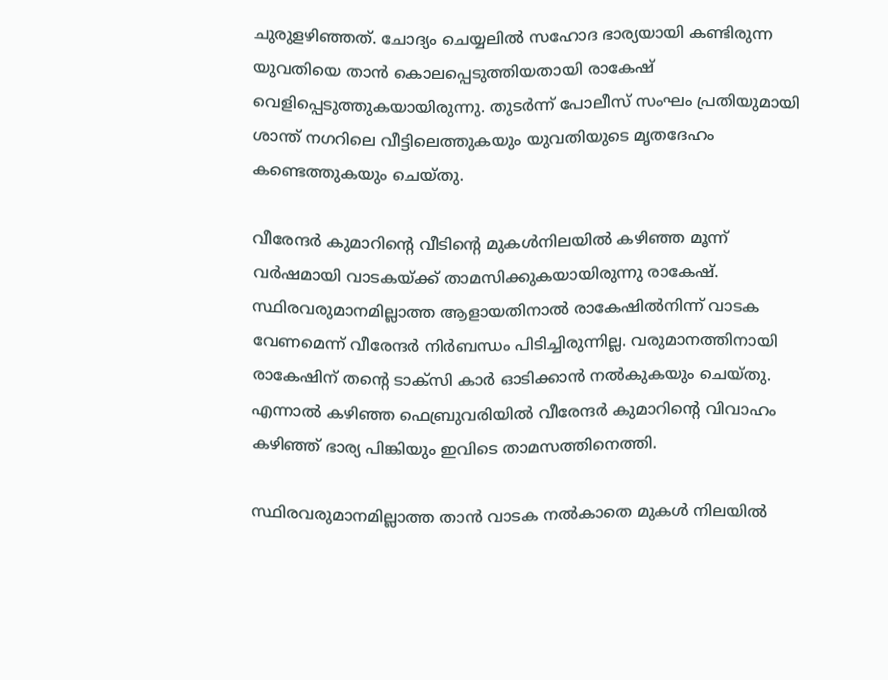ചുരുളഴിഞ്ഞത്. ചോദ്യം ചെയ്യലില്‍ സഹോദ ഭാര്യയായി കണ്ടിരുന്ന യുവതിയെ താന്‍ കൊലപ്പെടുത്തിയതായി രാകേഷ് വെളിപ്പെടുത്തുകയായിരുന്നു. തുടര്‍ന്ന് പോലീസ് സംഘം പ്രതിയുമായി ശാന്ത് നഗറിലെ വീട്ടിലെത്തുകയും യുവതിയുടെ മൃതദേഹം കണ്ടെത്തുകയും ചെയ്തു.

വീരേന്ദര്‍ കുമാറിന്റെ വീടിന്റെ മുകള്‍നിലയില്‍ കഴിഞ്ഞ മൂന്ന് വര്‍ഷമായി വാടകയ്ക്ക് താമസിക്കുകയായിരുന്നു രാകേഷ്. സ്ഥിരവരുമാനമില്ലാത്ത ആളായതിനാല്‍ രാകേഷില്‍നിന്ന് വാടക വേണമെന്ന് വീരേന്ദര്‍ നിര്‍ബന്ധം പിടിച്ചിരുന്നില്ല. വരുമാനത്തിനായി രാകേഷിന് തന്റെ ടാക്‌സി കാര്‍ ഓടിക്കാന്‍ നല്‍കുകയും ചെയ്തു. എന്നാല്‍ കഴിഞ്ഞ ഫെബ്രുവരിയില്‍ വീരേന്ദര്‍ കുമാറിന്റെ വിവാഹം കഴിഞ്ഞ് ഭാര്യ പിങ്കിയും ഇവിടെ താമസത്തിനെത്തി.

സ്ഥിരവരുമാനമില്ലാത്ത താന്‍ വാടക നല്‍കാതെ മുകള്‍ നിലയില്‍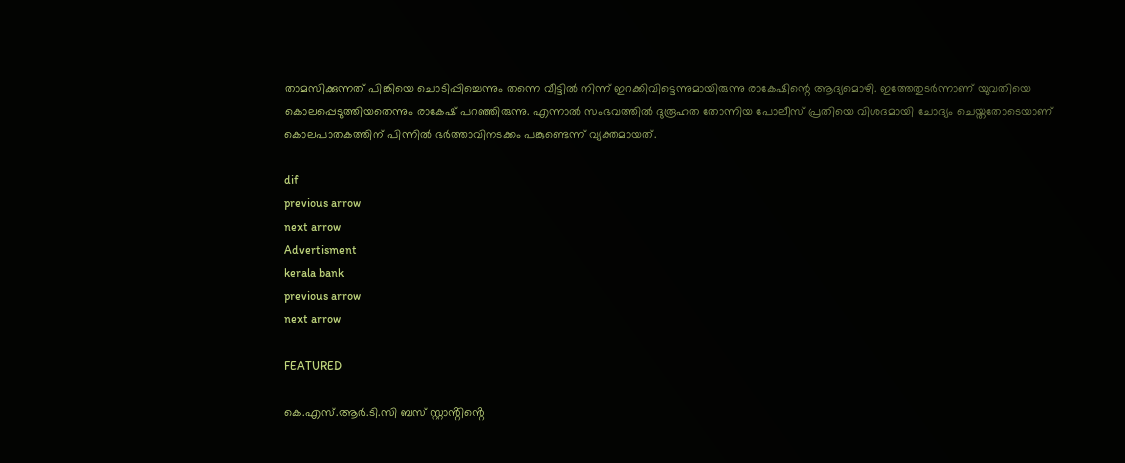താമസിക്കുന്നത് പിങ്കിയെ ചൊടിപ്പിച്ചെന്നും തന്നെ വീട്ടില്‍ നിന്ന് ഇറക്കിവിട്ടെന്നുമായിരുന്നു രാകേഷിന്റെ ആദ്യമൊഴി. ഇത്തേതുടര്‍ന്നാണ് യുവതിയെ കൊലപ്പെടുത്തിയതെന്നും രാകേഷ് പറഞ്ഞിരുന്നു. എന്നാല്‍ സംഭവത്തില്‍ ദുരൂഹത തോന്നിയ പോലീസ് പ്രതിയെ വിശദമായി ചോദ്യം ചെയ്തതോടെയാണ് കൊലപാതകത്തിന് പിന്നില്‍ ഭര്‍ത്താവിനടക്കം പങ്കുണ്ടെന്ന് വ്യക്തമായത്.

dif
previous arrow
next arrow
Advertisment
kerala bank
previous arrow
next arrow

FEATURED

കെ.എസ്.ആർ.ടി.സി ബസ് സ്റ്റാൻ്റിൻ്റെ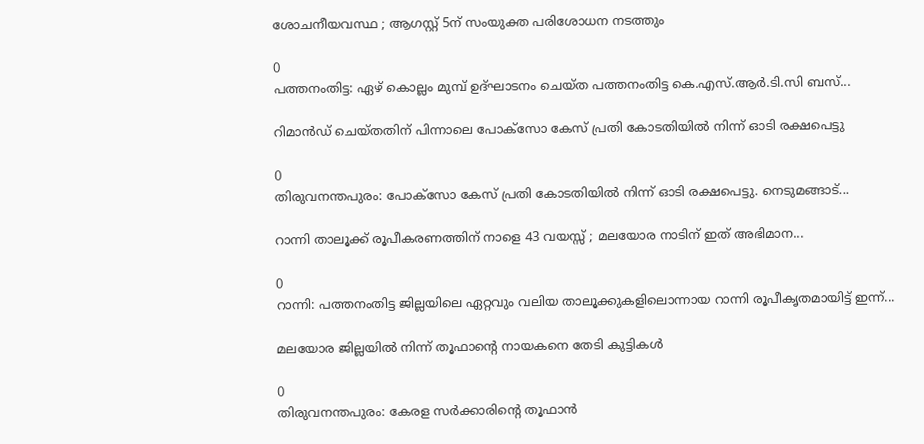ശോചനീയവസ്ഥ ; ആഗസ്റ്റ് 5ന് സംയുക്ത പരിശോധന നടത്തും

0
പത്തനംതിട്ട: ഏഴ് കൊല്ലം മുമ്പ് ഉദ്ഘാടനം ചെയ്ത പത്തനംതിട്ട കെ.എസ്.ആർ.ടി.സി ബസ്...

റിമാൻഡ് ചെയ്തതിന് പിന്നാലെ പോക്സോ കേസ് പ്രതി കോടതിയിൽ നിന്ന് ഓടി രക്ഷപെട്ടു

0
തിരുവനന്തപുരം: പോക്സോ കേസ് പ്രതി കോടതിയിൽ നിന്ന് ഓടി രക്ഷപെട്ടു. നെടുമങ്ങാട്...

റാന്നി താലൂക്ക് രൂപീകരണത്തിന് നാളെ 43 വയസ്സ് ; മലയോര നാടിന് ഇത് അഭിമാന...

0
റാന്നി: പത്തനംതിട്ട ജില്ലയിലെ ഏറ്റവും വലിയ താലൂക്കുകളിലൊന്നായ റാന്നി രൂപീകൃതമായിട്ട് ഇന്ന്...

മലയോര ജില്ലയിൽ നിന്ന് തൂഫാൻ്റെ നായകനെ തേടി കുട്ടികൾ

0
തിരുവനന്തപുരം: കേരള സർക്കാരിൻ്റെ തൂഫാൻ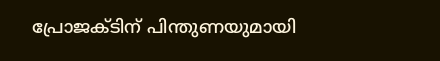പ്രോജക്ടിന് പിന്തുണയുമായി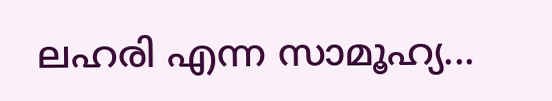ലഹരി എന്ന സാമൂഹ്യ...